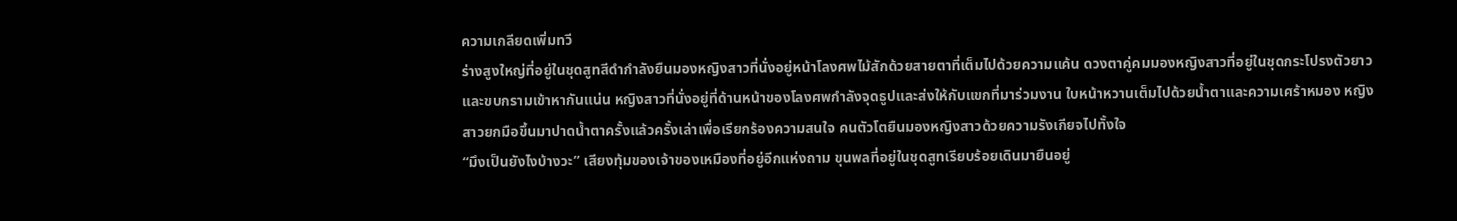ความเกลียดเพิ่มทวี
ร่างสูงใหญ่ที่อยู่ในชุดสูทสีดำกำลังยืนมองหญิงสาวที่นั่งอยู่หน้าโลงศพไม้สักด้วยสายตาที่เต็มไปด้วยความแค้น ดวงตาคู่คมมองหญิงสาวที่อยู่ในชุดกระโปรงตัวยาวและขบกรามเข้าหากันแน่น หญิงสาวที่นั่งอยู่ที่ด้านหน้าของโลงศพกำลังจุดธูปและส่งให้กับแขกที่มาร่วมงาน ใบหน้าหวานเต็มไปด้วยน้ำตาและความเศร้าหมอง หญิงสาวยกมือขึ้นมาปาดน้ำตาครั้งแล้วครั้งเล่าเพื่อเรียกร้องความสนใจ คนตัวโตยืนมองหญิงสาวด้วยความรังเกียจไปทั้งใจ
“มึงเป็นยังไงบ้างวะ” เสียงทุ้มของเจ้าของเหมืองที่อยู่อีกแห่งถาม ขุนพลที่อยู่ในชุดสูทเรียบร้อยเดินมายืนอยู่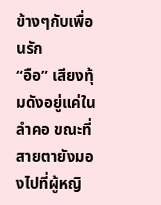ข้างๆกับเพื่อนรัก
“อือ” เสียงทุ้มดังอยู่แค่ในลำคอ ขณะที่สายตายังมองไปที่ผู้หญิ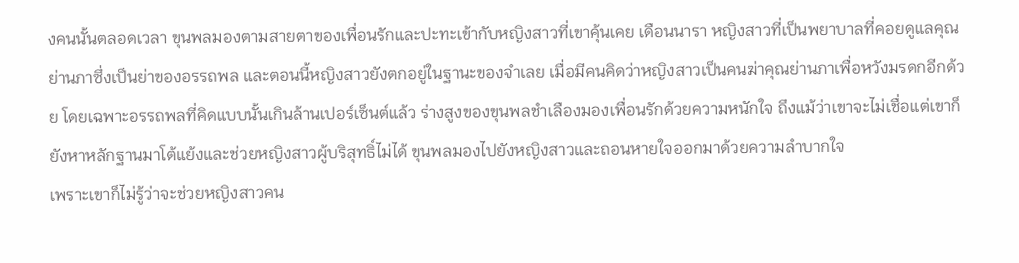งคนนั้นตลอดเวลา ขุนพลมองตามสายตาของเพื่อนรักและปะทะเข้ากับหญิงสาวที่เขาคุ้นเคย เดือนนารา หญิงสาวที่เป็นพยาบาลที่คอยดูแลคุณย่านภาซึ่งเป็นย่าของอรรถพล และตอนนี้หญิงสาวยังตกอยู่ในฐานะของจำเลย เมื่อมีคนคิดว่าหญิงสาวเป็นคนฆ่าคุณย่านภาเพื่อหวังมรดกอีกด้วย โดยเฉพาะอรรถพลที่คิดแบบนั้นเกินล้านเปอร์เซ็นต์แล้ว ร่างสูงของขุนพลชำเลืองมองเพื่อนรักด้วยความหนักใจ ถึงแม้ว่าเขาจะไม่เชื่อแต่เขาก็ยังหาหลักฐานมาโต้แย้งและช่วยหญิงสาวผู้บริสุทธิ์ไม่ได้ ขุนพลมองไปยังหญิงสาวและถอนหายใจออกมาด้วยความลำบากใจ
เพราะเขาก็ไม่รู้ว่าจะช่วยหญิงสาวคน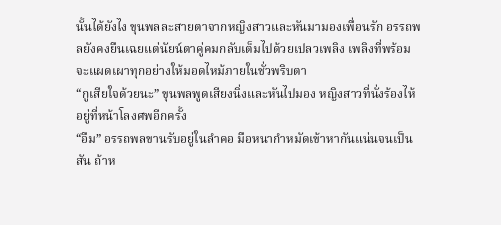นั้นได้ยังไง ขุนพลละสายตาจากหญิงสาวและหันมามองเพื่อนรัก อรรถพลยังคงยืนเฉยแต่นัยน์ตาคู่คมกลับเต็มไปด้วยเปลวเพลิง เพลิงที่พร้อมจะแผดเผาทุกอย่างให้มอดไหม้ภายในชั่วพริบตา
“กูเสียใจด้วยนะ” ขุนพลพูดเสียงนิ่งและหันไปมอง หญิงสาวที่นั่งร้องไห้อยู่ที่หน้าโลงศพอีกครั้ง
“อืม” อรรถพลขานรับอยู่ในลำคอ มือหนากำหมัดเข้าหากันแน่นจนเป็นสัน ถ้าห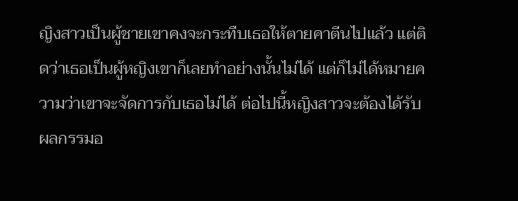ญิงสาวเป็นผู้ชายเขาคงจะกระทืบเธอให้ตายคาตีนไปแล้ว แต่ติดว่าเธอเป็นผู้หญิงเขาก็เลยทำอย่างนั้นไม่ได้ แต่ก็ไม่ได้หมายความว่าเขาจะจัดการกับเธอไม่ได้ ต่อไปนี้หญิงสาวจะต้องได้รับผลกรรมอ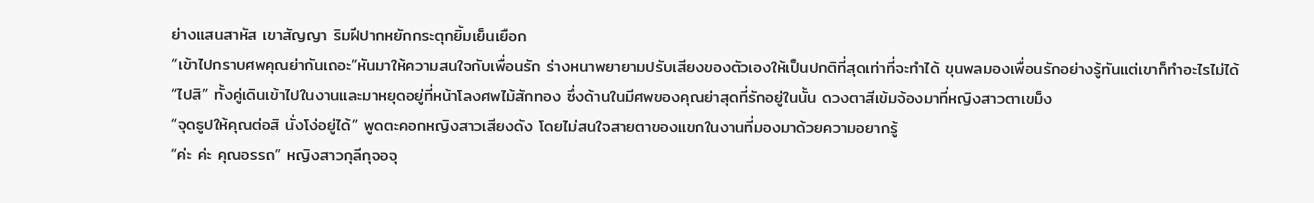ย่างแสนสาหัส เขาสัญญา ริมฝีปากหยักกระตุกยิ้มเย็นเยือก
“เข้าไปกราบศพคุณย่ากันเถอะ”หันมาให้ความสนใจกับเพื่อนรัก ร่างหนาพยายามปรับเสียงของตัวเองให้เป็นปกติที่สุดเท่าที่จะทำได้ ขุนพลมองเพื่อนรักอย่างรู้ทันแต่เขาก็ทำอะไรไม่ได้
“ไปสิ” ทั้งคู่เดินเข้าไปในงานและมาหยุดอยู่ที่หน้าโลงศพไม้สักทอง ซึ่งด้านในมีศพของคุณย่าสุดที่รักอยู่ในนั้น ดวงตาสีเข้มจ้องมาที่หญิงสาวตาเขม็ง
“จุดธูปให้คุณต่อสิ นั่งโง่อยู่ได้” พูดตะคอกหญิงสาวเสียงดัง โดยไม่สนใจสายตาของแขกในงานที่มองมาด้วยความอยากรู้
“ค่ะ ค่ะ คุณอรรถ” หญิงสาวกุลีกุจอจุ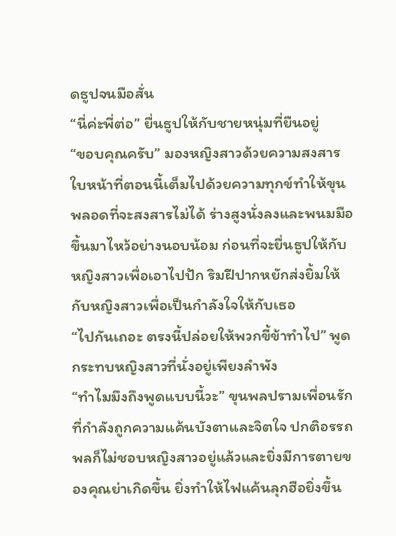ดธูปจนมือสั่น
“นี่ค่ะพี่ต่อ” ยื่นธูปให้กับชายหนุ่มที่ยืนอยู่
“ขอบคุณครับ” มองหญิงสาวด้วยความสงสาร ใบหน้าที่ตอนนี้เต็มไปด้วยความทุกข์ทำให้ขุนพลอดที่จะสงสารไม่ได้ ร่างสูงนั่งลงและพนมมือขึ้นมาไหว้อย่างนอบน้อม ก่อนที่จะยื่นธูปให้กับหญิงสาวเพื่อเอาไปปัก ริมฝีปากหยักส่งยิ้มให้กับหญิงสาวเพื่อเป็นกำลังใจให้กับเธอ
“ไปกันเถอะ ตรงนี้ปล่อยให้พวกขี้ข้าทำไป” พูดกระทบหญิงสาวที่นั่งอยู่เพียงลำพัง
“ทำไมมึงถึงพูดแบบนี้วะ” ขุนพลปรามเพื่อนรักที่กำลังถูกความแค้นบังตาและจิตใจ ปกติอรรถพลก็ไม่ชอบหญิงสาวอยู่แล้วและยิ่งมีการตายของคุณย่าเกิดขึ้น ยิ่งทำให้ไฟแค้นลุกฮือยิ่งขึ้น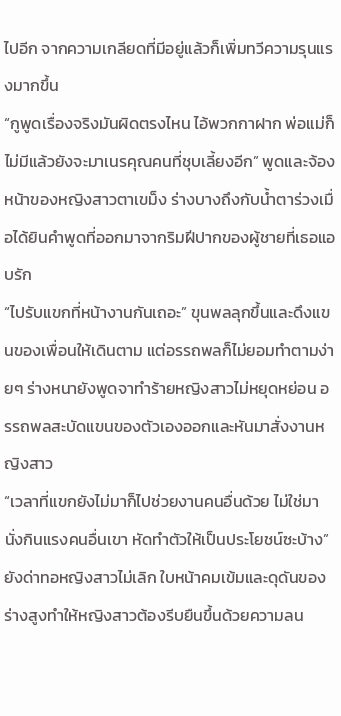ไปอีก จากความเกลียดที่มีอยู่แล้วก็เพิ่มทวีความรุนแรงมากขึ้น
“กูพูดเรื่องจริงมันผิดตรงไหน ไอ้พวกกาฝาก พ่อแม่ก็ไม่มีแล้วยังจะมาเนรคุณคนที่ชุบเลี้ยงอีก” พูดและจ้องหน้าของหญิงสาวตาเขม็ง ร่างบางถึงกับน้ำตาร่วงเมื่อได้ยินคำพูดที่ออกมาจากริมฝีปากของผู้ชายที่เธอแอบรัก
“ไปรับแขกที่หน้างานกันเถอะ” ขุนพลลุกขึ้นและดึงแขนของเพื่อนให้เดินตาม แต่อรรถพลก็ไม่ยอมทำตามง่ายๆ ร่างหนายังพูดจาทำร้ายหญิงสาวไม่หยุดหย่อน อรรถพลสะบัดแขนของตัวเองออกและหันมาสั่งงานหญิงสาว
“เวลาที่แขกยังไม่มาก็ไปช่วยงานคนอื่นด้วย ไม่ใช่มานั่งกินแรงคนอื่นเขา หัดทำตัวให้เป็นประโยชน์ซะบ้าง” ยังด่าทอหญิงสาวไม่เลิก ใบหน้าคมเข้มและดุดันของร่างสูงทำให้หญิงสาวต้องรีบยืนขึ้นด้วยความลน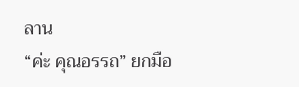ลาน
“ค่ะ คุณอรรถ” ยกมือ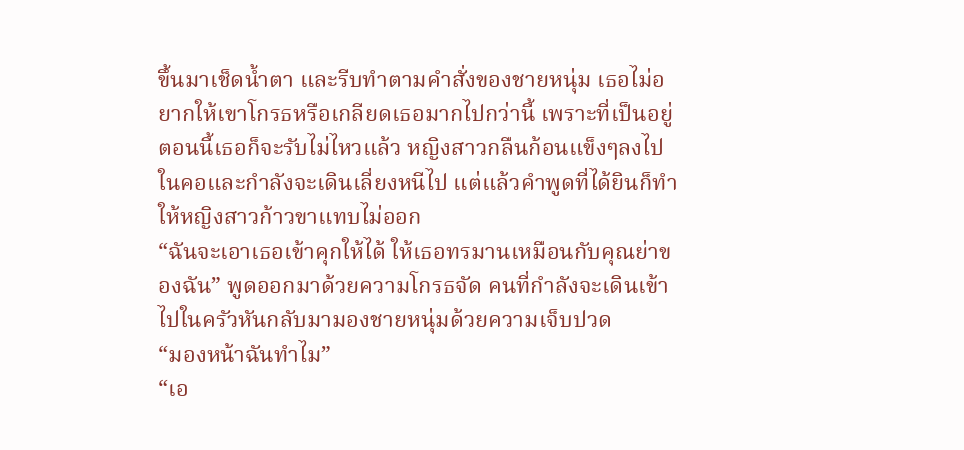ขึ้นมาเช็ดน้ำตา และรีบทำตามคำสั่งของชายหนุ่ม เธอไม่อยากให้เขาโกรธหรือเกลียดเธอมากไปกว่านี้ เพราะที่เป็นอยู่ตอนนี้เธอก็จะรับไม่ไหวแล้ว หญิงสาวกลืนก้อนแข็งๆลงไปในคอและกำลังจะเดินเลี่ยงหนีไป แต่แล้วคำพูดที่ได้ยินก็ทำให้หญิงสาวก้าวขาแทบไม่ออก
“ฉันจะเอาเธอเข้าคุกให้ได้ ให้เธอทรมานเหมือนกับคุณย่าของฉัน” พูดออกมาด้วยความโกรธจัด คนที่กำลังจะเดินเข้าไปในครัวหันกลับมามองชายหนุ่มด้วยความเจ็บปวด
“มองหน้าฉันทำไม”
“เอ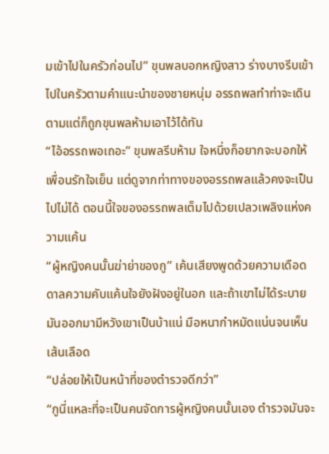มเข้าไปในครัวก่อนไป” ขุนพลบอกหญิงสาว ร่างบางรีบเข้าไปในครัวตามคำแนะนำของชายหนุ่ม อรรถพลทำท่าจะเดินตามแต่ก็ถูกขุนพลห้ามเอาไว้ได้ทัน
“ไอ้อรรถพอเถอะ” ขุนพลรีบห้าม ใจหนึ่งก็อยากจะบอกให้เพื่อนรักใจเย็น แต่ดูจากท่าทางของอรรถพลแล้วคงจะเป็นไปไม่ได้ ตอนนี้ใจของอรรถพลเต็มไปด้วยเปลวเพลิงแห่งความแค้น
“ผู้หญิงคนนั้นฆ่าย่าของกู” เค้นเสียงพูดด้วยความเดือดดาลความคับแค้นใจยังฝังอยู่ในอก และถ้าเขาไม่ได้ระบายมันออกมามีหวังเขาเป็นบ้าแน่ มือหนากำหมัดแน่นจนเห็นเส้นเลือด
“ปล่อยให้เป็นหน้าที่ของตำรวจดีกว่า”
“กูนี่แหละที่จะเป็นคนจัดการผู้หญิงคนนั้นเอง ตำรวจมันจะ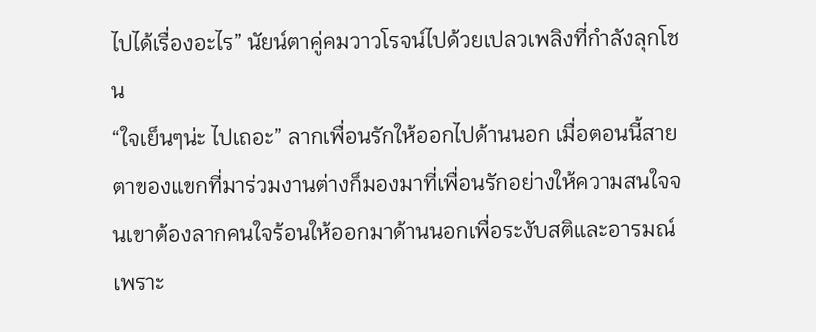ไปได้เรื่องอะไร” นัยน์ตาคู่คมวาวโรจน์ไปด้วยเปลวเพลิงที่กำลังลุกโชน
“ใจเย็นๆน่ะ ไปเถอะ” ลากเพื่อนรักให้ออกไปด้านนอก เมื่อตอนนี้สายตาของแขกที่มาร่วมงานต่างก็มองมาที่เพื่อนรักอย่างให้ความสนใจจนเขาต้องลากคนใจร้อนให้ออกมาด้านนอกเพื่อระงับสติและอารมณ์ เพราะ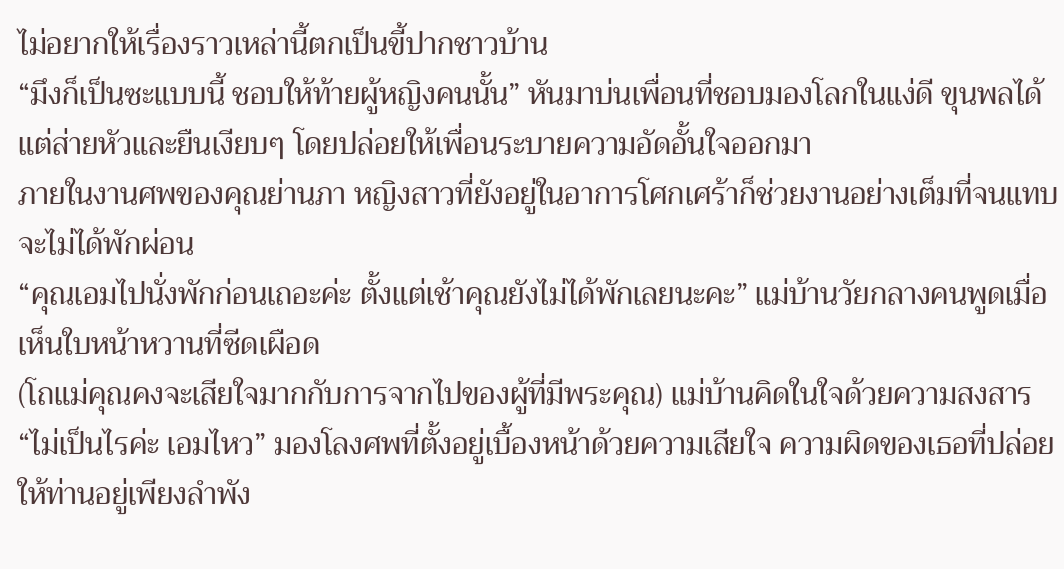ไม่อยากให้เรื่องราวเหล่านี้ตกเป็นขี้ปากชาวบ้าน
“มึงก็เป็นซะแบบนี้ ชอบให้ท้ายผู้หญิงคนนั้น” หันมาบ่นเพื่อนที่ชอบมองโลกในแง่ดี ขุนพลได้แต่ส่ายหัวและยืนเงียบๆ โดยปล่อยให้เพื่อนระบายความอัดอั้นใจออกมา
ภายในงานศพของคุณย่านภา หญิงสาวที่ยังอยู่ในอาการโศกเศร้าก็ช่วยงานอย่างเต็มที่จนแทบจะไม่ได้พักผ่อน
“คุณเอมไปนั่งพักก่อนเถอะค่ะ ตั้งแต่เช้าคุณยังไม่ได้พักเลยนะคะ” แม่บ้านวัยกลางคนพูดเมื่อเห็นใบหน้าหวานที่ซีดเผือด
(โถแม่คุณคงจะเสียใจมากกับการจากไปของผู้ที่มีพระคุณ) แม่บ้านคิดในใจด้วยความสงสาร
“ไม่เป็นไรค่ะ เอมไหว” มองโลงศพที่ตั้งอยู่เบื้องหน้าด้วยความเสียใจ ความผิดของเธอที่ปล่อยให้ท่านอยู่เพียงลำพัง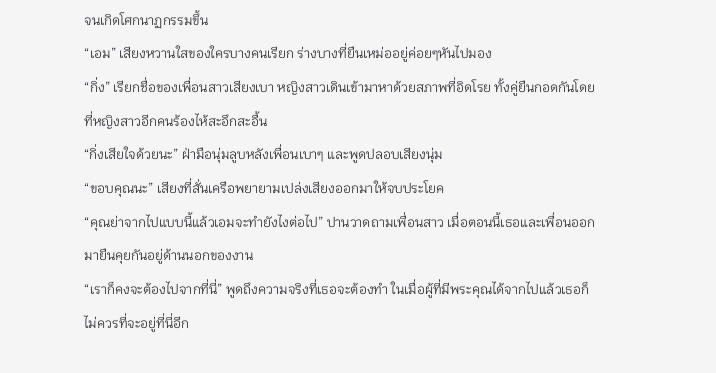จนเกิดโศกนาฏกรรมขึ้น
“เอม” เสียงหวานใสของใครบางคนเรียก ร่างบางที่ยืนเหม่ออยู่ค่อยๆหันไปมอง
“กิ่ง” เรียกชื่อของเพื่อนสาวเสียงเบา หญิงสาวเดินเข้ามาหาด้วยสภาพที่อิดโรย ทั้งคู่ยืนกอดกันโดยที่หญิงสาวอีกคนร้องไห้สะอึกสะอื้น
“กิ่งเสียใจด้วยนะ” ฝ่ามือนุ่มลูบหลังเพื่อนเบาๆ และพูดปลอบเสียงนุ่ม
“ขอบคุณนะ” เสียงที่สั่นเครือพยายามเปล่งเสียงออกมาให้จบประโยค
“คุณย่าจากไปแบบนี้แล้วเอมจะทำยังไงต่อไป” ปานวาดถามเพื่อนสาว เมื่อตอนนี้เธอและเพื่อนออกมายืนคุยกันอยู่ด้านนอกของงาน
“เราก็คงจะต้องไปจากที่นี่” พูดถึงความจริงที่เธอจะต้องทำ ในเมื่อผู้ที่มีพระคุณได้จากไปแล้วเธอก็ไม่ควรที่จะอยู่ที่นี่อีก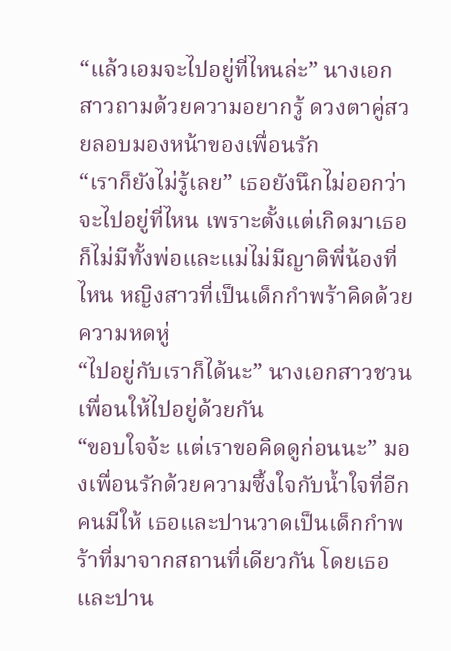“แล้วเอมจะไปอยู่ที่ไหนล่ะ” นางเอกสาวถามด้วยความอยากรู้ ดวงตาคู่สวยลอบมองหน้าของเพื่อนรัก
“เราก็ยังไม่รู้เลย” เธอยังนึกไม่ออกว่าจะไปอยู่ที่ไหน เพราะตั้งแต่เกิดมาเธอก็ไม่มีทั้งพ่อและแม่ไม่มีญาติพี่น้องที่ไหน หญิงสาวที่เป็นเด็กกำพร้าคิดด้วยความหดหู่
“ไปอยู่กับเราก็ได้นะ” นางเอกสาวชวนเพื่อนให้ไปอยู่ด้วยกัน
“ขอบใจจ้ะ แต่เราขอคิดดูก่อนนะ” มองเพื่อนรักด้วยความซึ้งใจกับน้ำใจที่อีกคนมีให้ เธอและปานวาดเป็นเด็กกำพร้าที่มาจากสถานที่เดียวกัน โดยเธอและปาน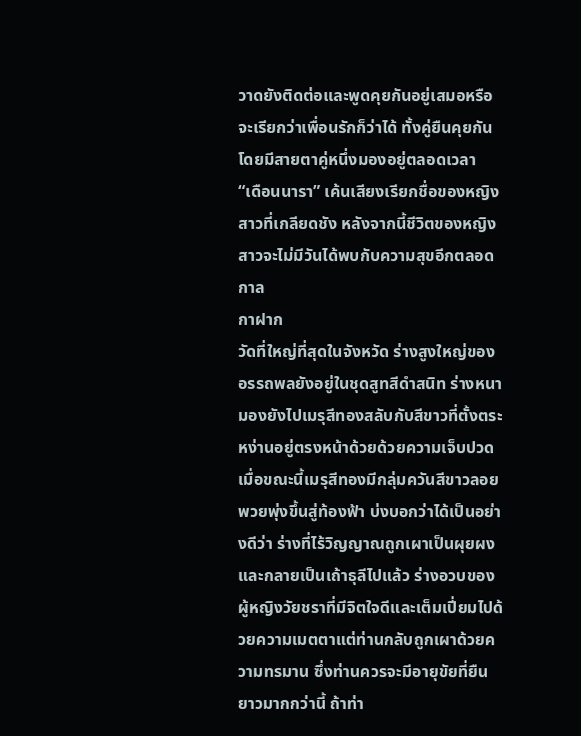วาดยังติดต่อและพูดคุยกันอยู่เสมอหรือจะเรียกว่าเพื่อนรักก็ว่าได้ ทั้งคู่ยืนคุยกันโดยมีสายตาคู่หนึ่งมองอยู่ตลอดเวลา
“เดือนนารา” เค้นเสียงเรียกชื่อของหญิงสาวที่เกลียดชัง หลังจากนี้ชีวิตของหญิงสาวจะไม่มีวันได้พบกับความสุขอีกตลอดกาล
กาฝาก
วัดที่ใหญ่ที่สุดในจังหวัด ร่างสูงใหญ่ของอรรถพลยังอยู่ในชุดสูทสีดำสนิท ร่างหนามองยังไปเมรุสีทองสลับกับสีขาวที่ตั้งตระหง่านอยู่ตรงหน้าด้วยด้วยความเจ็บปวด เมื่อขณะนี้เมรุสีทองมีกลุ่มควันสีขาวลอยพวยพุ่งขึ้นสู่ท้องฟ้า บ่งบอกว่าได้เป็นอย่างดีว่า ร่างที่ไร้วิญญาณถูกเผาเป็นผุยผงและกลายเป็นเถ้าธุลีไปแล้ว ร่างอวบของผู้หญิงวัยชราที่มีจิตใจดีและเต็มเปี่ยมไปด้วยความเมตตาแต่ท่านกลับถูกเผาด้วยความทรมาน ซึ่งท่านควรจะมีอายุขัยที่ยืนยาวมากกว่านี้ ถ้าท่า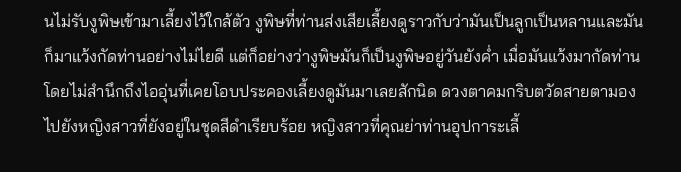นไม่รับงูพิษเข้ามาเลี้ยงไว้ใกล้ตัว งูพิษที่ท่านส่งเสียเลี้ยงดูราวกับว่ามันเป็นลูกเป็นหลานและมันก็มาแว้งกัดท่านอย่างไม่ไยดี แต่ก็อย่างว่างูพิษมันก็เป็นงูพิษอยู่วันยังค่ำ เมื่อมันแว้งมากัดท่านโดยไม่สำนึกถึงไออุ่นที่เคยโอบประคองเลี้ยงดูมันมาเลยสักนิด ดวงตาคมกริบตวัดสายตามองไปยังหญิงสาวที่ยังอยู่ในชุดสีดำเรียบร้อย หญิงสาวที่คุณย่าท่านอุปการะเลี้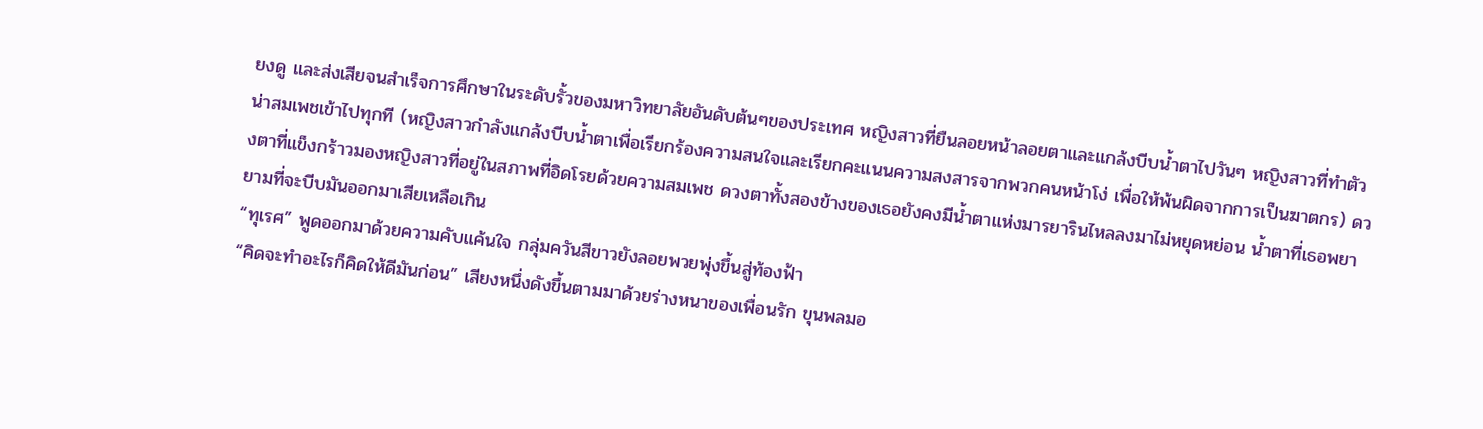ยงดู และส่งเสียจนสำเร็จการศึกษาในระดับรั้วของมหาวิทยาลัยอันดับต้นๆของประเทศ หญิงสาวที่ยืนลอยหน้าลอยตาและแกล้งบีบน้ำตาไปวันๆ หญิงสาวที่ทำตัวน่าสมเพชเข้าไปทุกที (หญิงสาวกำลังแกล้งบีบน้ำตาเพื่อเรียกร้องความสนใจและเรียกคะแนนความสงสารจากพวกคนหน้าโง่ เพื่อให้พ้นผิดจากการเป็นฆาตกร) ดวงตาที่แข็งกร้าวมองหญิงสาวที่อยู่ในสภาพที่อิดโรยด้วยความสมเพช ดวงตาทั้งสองข้างของเธอยังคงมีน้ำตาแห่งมารยารินไหลลงมาไม่หยุดหย่อน น้ำตาที่เธอพยายามที่จะบีบมันออกมาเสียเหลือเกิน
“ทุเรศ” พูดออกมาด้วยความคับแค้นใจ กลุ่มควันสีขาวยังลอยพวยพุ่งขึ้นสู่ท้องฟ้า
“คิดจะทำอะไรก็คิดให้ดีมันก่อน” เสียงหนึ่งดังขึ้นตามมาด้วยร่างหนาของเพื่อนรัก ขุนพลมอ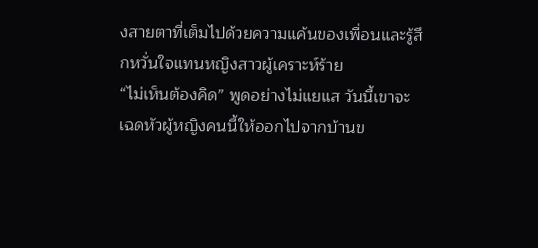งสายตาที่เต็มไปด้วยความแค้นของเพื่อนและรู้สึกหวั่นใจแทนหญิงสาวผู้เคราะห์ร้าย
“ไม่เห็นต้องคิด” พูดอย่างไม่แยแส วันนี้เขาจะเฉดหัวผู้หญิงคนนี้ให้ออกไปจากบ้านข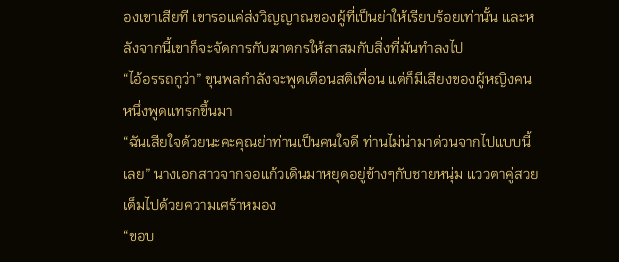องเขาเสียที เขารอแค่ส่งวิญญาณของผู้ที่เป็นย่าให้เรียบร้อยเท่านั้น และหลังจากนี้เขาก็จะจัดการกับฆาตกรให้สาสมกับสิ่งที่มันทำลงไป
“ไอ้อรรถกูว่า” ขุนพลกำลังจะพูดเตือนสติเพื่อน แต่ก็มีเสียงของผู้หญิงคนหนึ่งพูดแทรกขึ้นมา
“ฉันเสียใจด้วยนะคะคุณย่าท่านเป็นคนใจดี ท่านไม่น่ามาด่วนจากไปแบบนี้เลย” นางเอกสาวจากจอแก้วเดินมาหยุดอยู่ข้างๆกับชายหนุ่ม แววตาคู่สวยเต็มไปด้วยความเศร้าหมอง
“ขอบ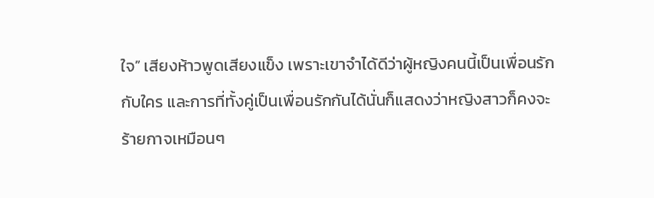ใจ” เสียงห้าวพูดเสียงแข็ง เพราะเขาจำได้ดีว่าผู้หญิงคนนี้เป็นเพื่อนรักกับใคร และการที่ทั้งคู่เป็นเพื่อนรักกันได้นั่นก็แสดงว่าหญิงสาวก็คงจะร้ายกาจเหมือนๆ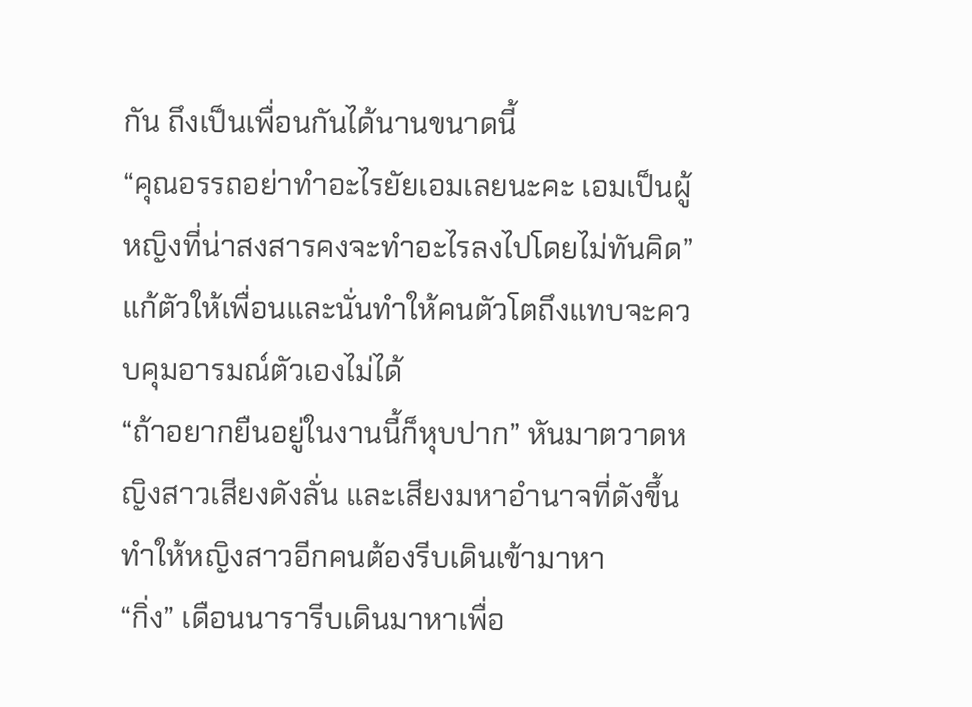กัน ถึงเป็นเพื่อนกันได้นานขนาดนี้
“คุณอรรถอย่าทำอะไรยัยเอมเลยนะคะ เอมเป็นผู้หญิงที่น่าสงสารคงจะทำอะไรลงไปโดยไม่ทันคิด” แก้ตัวให้เพื่อนและนั่นทำให้คนตัวโตถึงแทบจะควบคุมอารมณ์ตัวเองไม่ได้
“ถ้าอยากยืนอยู่ในงานนี้ก็หุบปาก” หันมาตวาดหญิงสาวเสียงดังลั่น และเสียงมหาอำนาจที่ดังขึ้นทำให้หญิงสาวอีกคนต้องรีบเดินเข้ามาหา
“กิ่ง” เดือนนารารีบเดินมาหาเพื่อ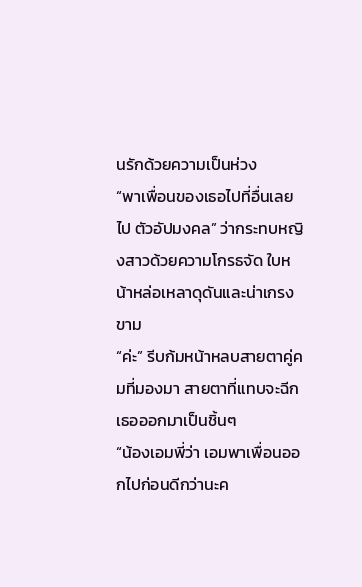นรักด้วยความเป็นห่วง
“พาเพื่อนของเธอไปที่อื่นเลยไป ตัวอัปมงคล” ว่ากระทบหญิงสาวด้วยความโกรธจัด ใบหน้าหล่อเหลาดุดันและน่าเกรงขาม
“ค่ะ” รีบก้มหน้าหลบสายตาคู่คมที่มองมา สายตาที่แทบจะฉีกเธอออกมาเป็นชิ้นๆ
“น้องเอมพี่ว่า เอมพาเพื่อนออกไปก่อนดีกว่านะค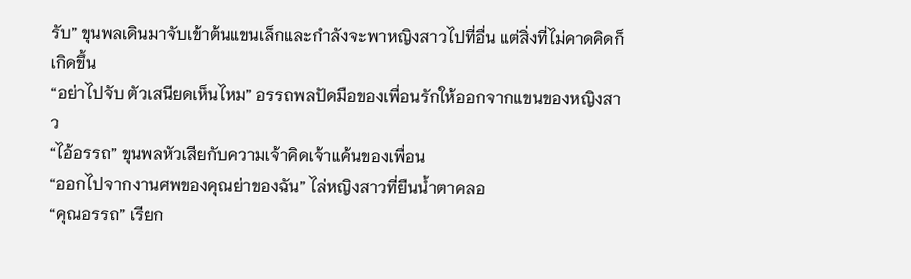รับ” ขุนพลเดินมาจับเข้าต้นแขนเล็กและกำลังจะพาหญิงสาวไปที่อื่น แต่สิ่งที่ไม่คาดคิดก็เกิดขึ้น
“อย่าไปจับ ตัวเสนียดเห็นไหม” อรรถพลปัดมือของเพื่อนรักให้ออกจากแขนของหญิงสาว
“ไอ้อรรถ” ขุนพลหัวเสียกับความเจ้าคิดเจ้าแค้นของเพื่อน
“ออกไปจากงานศพของคุณย่าของฉัน” ไล่หญิงสาวที่ยืนน้ำตาคลอ
“คุณอรรถ” เรียก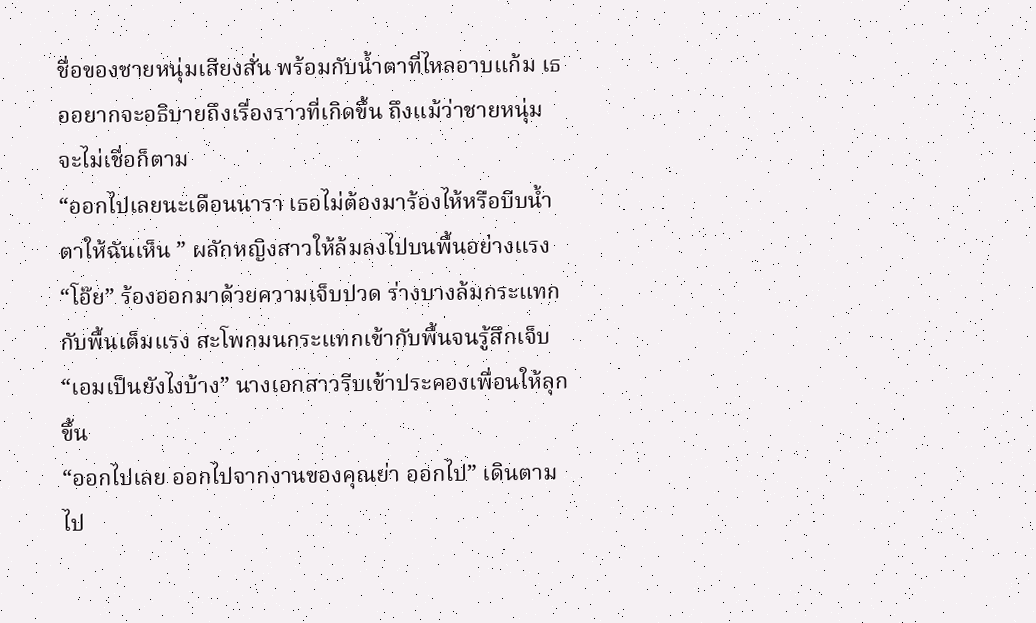ชื่อของชายหนุ่มเสียงสั่น พร้อมกับน้ำตาที่ไหลอาบแก้ม เธออยากจะอธิบายถึงเรื่องราวที่เกิดขึ้น ถึงแม้ว่าชายหนุ่มจะไม่เชื่อก็ตาม
“ออกไปเลยนะเดือนนารา เธอไม่ต้องมาร้องไห้หรือบีบน้ำตาให้ฉันเห็น ” ผลักหญิงสาวให้ล้มลงไปบนพื้นอย่างแรง
“โอ๊ย” ร้องออกมาด้วยความเจ็บปวด ร่างบางล้มกระแทกกับพื้นเต็มแรง สะโพกมนกระแทกเข้ากับพื้นจนรู้สึกเจ็บ
“เอมเป็นยังไงบ้าง” นางเอกสาวรีบเข้าประคองเพื่อนให้ลุกขึ้น
“ออกไปเลย ออกไปจากงานของคุณย่า ออกไป” เดินตามไป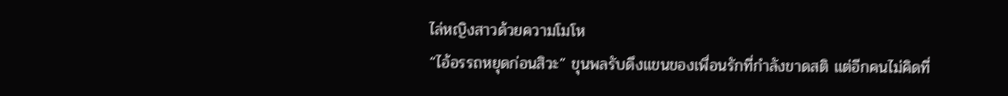ไล่หญิงสาวด้วยความโมโห
“ไอ้อรรถหยุดก่อนสิวะ” ขุนพลรับดึงแขนของเพื่อนรักที่กำลังขาดสติ แต่อีกคนไม่คิดที่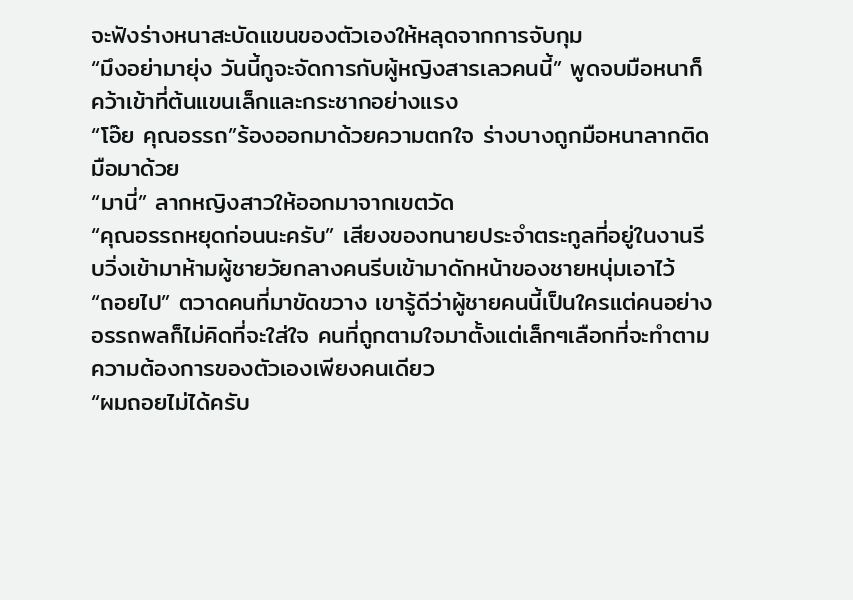จะฟังร่างหนาสะบัดแขนของตัวเองให้หลุดจากการจับกุม
“มึงอย่ามายุ่ง วันนี้กูจะจัดการกับผู้หญิงสารเลวคนนี้” พูดจบมือหนาก็คว้าเข้าที่ต้นแขนเล็กและกระชากอย่างแรง
“โอ๊ย คุณอรรถ”ร้องออกมาด้วยความตกใจ ร่างบางถูกมือหนาลากติดมือมาด้วย
“มานี่” ลากหญิงสาวให้ออกมาจากเขตวัด
“คุณอรรถหยุดก่อนนะครับ” เสียงของทนายประจำตระกูลที่อยู่ในงานรีบวิ่งเข้ามาห้ามผู้ชายวัยกลางคนรีบเข้ามาดักหน้าของชายหนุ่มเอาไว้
“ถอยไป” ตวาดคนที่มาขัดขวาง เขารู้ดีว่าผู้ชายคนนี้เป็นใครแต่คนอย่างอรรถพลก็ไม่คิดที่จะใส่ใจ คนที่ถูกตามใจมาตั้งแต่เล็กๆเลือกที่จะทำตามความต้องการของตัวเองเพียงคนเดียว
“ผมถอยไม่ได้ครับ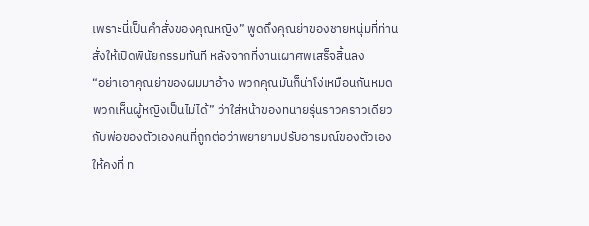เพราะนี่เป็นคำสั่งของคุณหญิง” พูดถึงคุณย่าของชายหนุ่มที่ท่านสั่งให้เปิดพินัยกรรมทันที หลังจากที่งานเผาศพเสร็จสิ้นลง
“อย่าเอาคุณย่าของผมมาอ้าง พวกคุณมันก็น่าโง่เหมือนกันหมดพวกเห็นผู้หญิงเป็นไม่ได้” ว่าใส่หน้าของทนายรุ่นราวคราวเดียวกับพ่อของตัวเองคนที่ถูกต่อว่าพยายามปรับอารมณ์ของตัวเองให้คงที่ ท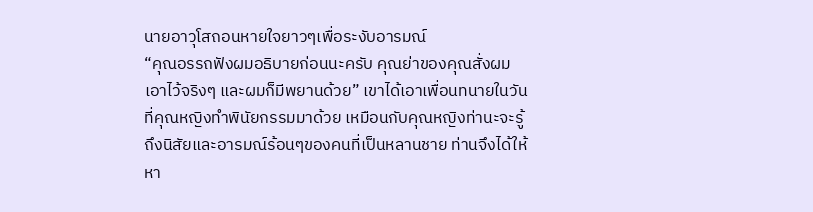นายอาวุโสถอนหายใจยาวๆเพื่อระงับอารมณ์
“คุณอรรถฟังผมอธิบายก่อนนะครับ คุณย่าของคุณสั่งผมเอาไว้จริงๆ และผมก็มีพยานด้วย” เขาได้เอาเพื่อนทนายในวันที่คุณหญิงทำพินัยกรรมมาด้วย เหมือนกับคุณหญิงท่านะจะรู้ถึงนิสัยและอารมณ์ร้อนๆของคนที่เป็นหลานชาย ท่านจึงได้ให้หา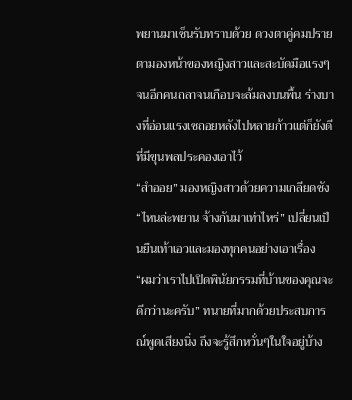พยานมาเซ็นรับทราบด้วย ดวงตาคู่คมปรายตามองหน้าของหญิงสาวและสะบัดมือแรงๆจนอีกคนถลาจนเกือบจะล้มลงบนพื้น ร่างบางที่อ่อนแรงเซถอยหลังไปหลายก้าวแต่ก็ยังดีที่มีขุนพลประคองเอาไว้
“สำออย” มองหญิงสาวด้วยความเกลียดชัง
“ไหนล่ะพยาน จ้างกันมาเท่าไหร่” เปลี่ยนเป็นยืนเท้าเอวและมองทุกคนอย่างเอาเรื่อง
“ผมว่าเราไปเปิดพินัยกรรมที่บ้านของคุณจะดีกว่านะครับ” ทนายที่มากด้วยประสบการณ์พูดเสียงนิ่ง ถึงจะรู้สึกหวั่นๆในใจอยู่บ้าง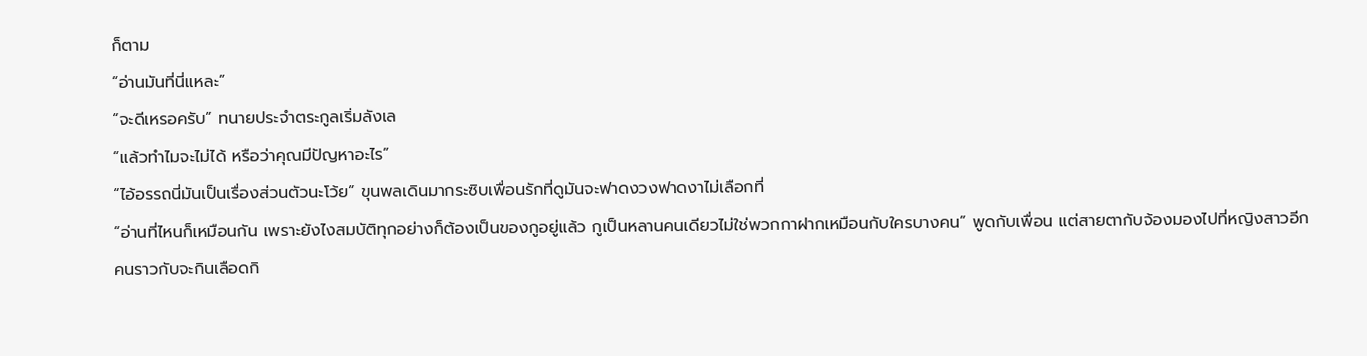ก็ตาม
“อ่านมันที่นี่แหละ”
“จะดีเหรอครับ” ทนายประจำตระกูลเริ่มลังเล
“แล้วทำไมจะไม่ได้ หรือว่าคุณมีปัญหาอะไร”
“ไอ้อรรถนี่มันเป็นเรื่องส่วนตัวนะโว้ย” ขุนพลเดินมากระซิบเพื่อนรักที่ดูมันจะฟาดงวงฟาดงาไม่เลือกที่
“อ่านที่ไหนก็เหมือนกัน เพราะยังไงสมบัติทุกอย่างก็ต้องเป็นของกูอยู่แล้ว กูเป็นหลานคนเดียวไม่ใช่พวกกาฝากเหมือนกับใครบางคน” พูดกับเพื่อน แต่สายตากับจ้องมองไปที่หญิงสาวอีกคนราวกับจะกินเลือดกิ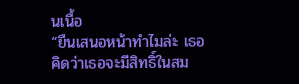นเนื้อ
“ยืนเสนอหน้าทำไมล่ะ เธอคิดว่าเธอจะมีสิทธิ์ในสม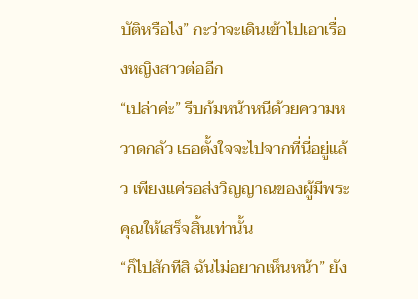บัติหรือไง” กะว่าจะเดินเข้าไปเอาเรื่องหญิงสาวต่ออีก
“เปล่าค่ะ” รีบก้มหน้าหนีด้วยความหวาดกลัว เธอตั้งใจจะไปจากที่นี่อยู่แล้ว เพียงแค่รอส่งวิญญาณของผู้มีพระคุณให้เสร็จสิ้นเท่านั้น
“ก็ไปสักทีสิ ฉันไม่อยากเห็นหน้า” ยัง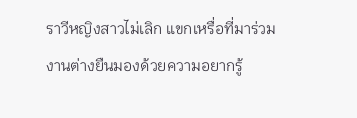ราวีหญิงสาวไม่เลิก แขกเหรื่อที่มาร่วมงานต่างยืนมองด้วยความอยากรู้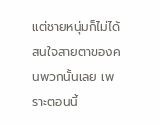แต่ชายหนุ่มก็ไม่ได้สนใจสายตาของคนพวกนั้นเลย เพราะตอนนี้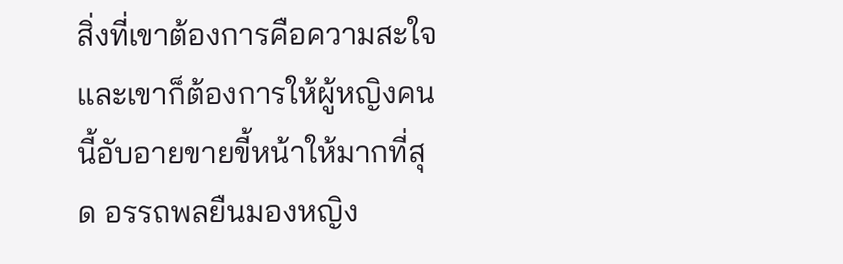สิ่งที่เขาต้องการคือความสะใจ และเขาก็ต้องการให้ผู้หญิงคนนี้อับอายขายขี้หน้าให้มากที่สุด อรรถพลยืนมองหญิง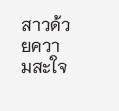สาวด้วยความสะใจ